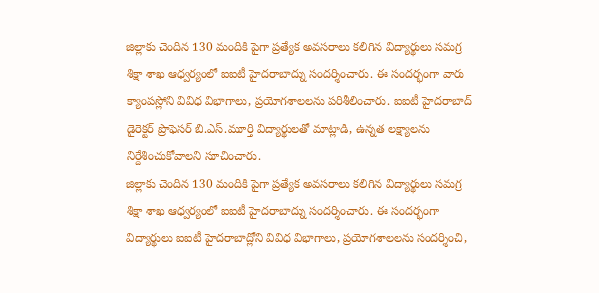జిల్లాకు చెందిన 130 మందికి పైగా ప్రత్యేక అవసరాలు కలిగిన విద్యార్థులు సమగ్ర శిక్షా శాఖ ఆధ్వర్యంలో ఐఐటీ హైదరాబాద్ను సందర్శించారు. ఈ సందర్భంగా వారు క్యాంపస్లోని వివిధ విభాగాలు, ప్రయోగశాలలను పరిశీలించారు. ఐఐటీ హైదరాబాద్ డైరెక్టర్ ప్రొఫెసర్ బి.ఎస్.మూర్తి విద్యార్థులతో మాట్లాడి, ఉన్నత లక్ష్యాలను నిర్దేశించుకోవాలని సూచించారు.
జిల్లాకు చెందిన 130 మందికి పైగా ప్రత్యేక అవసరాలు కలిగిన విద్యార్థులు సమగ్ర శిక్షా శాఖ ఆధ్వర్యంలో ఐఐటీ హైదరాబాద్ను సందర్శించారు. ఈ సందర్భంగా విద్యార్థులు ఐఐటీ హైదరాబాద్లోని వివిధ విభాగాలు, ప్రయోగశాలలను సందర్శించి,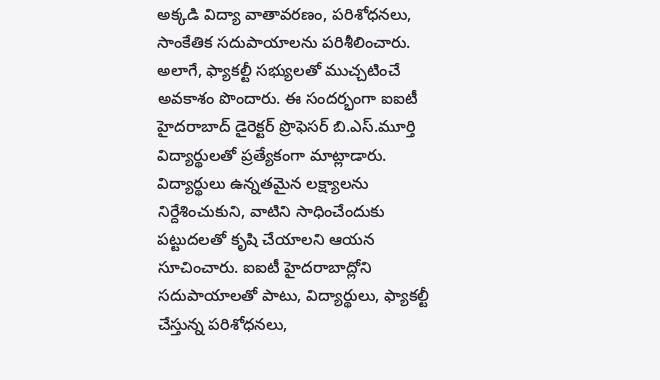అక్కడి విద్యా వాతావరణం, పరిశోధనలు, సాంకేతిక సదుపాయాలను పరిశీలించారు. అలాగే, ఫ్యాకల్టీ సభ్యులతో ముచ్చటించే అవకాశం పొందారు. ఈ సందర్భంగా ఐఐటీ హైదరాబాద్ డైరెక్టర్ ప్రొఫెసర్ బి.ఎస్.మూర్తి విద్యార్థులతో ప్రత్యేకంగా మాట్లాడారు. విద్యార్థులు ఉన్నతమైన లక్ష్యాలను నిర్దేశించుకుని, వాటిని సాధించేందుకు పట్టుదలతో కృషి చేయాలని ఆయన సూచించారు. ఐఐటీ హైదరాబాద్లోని సదుపాయాలతో పాటు, విద్యార్థులు, ఫ్యాకల్టీ చేస్తున్న పరిశోధనలు,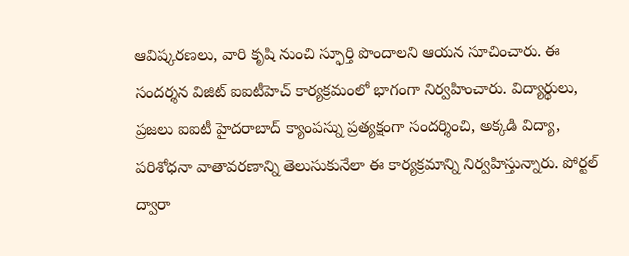ఆవిష్కరణలు, వారి కృషి నుంచి స్ఫూర్తి పొందాలని ఆయన సూచించారు. ఈ సందర్శన విజిట్ ఐఐటీహెచ్ కార్యక్రమంలో భాగంగా నిర్వహించారు. విద్యార్థులు, ప్రజలు ఐఐటీ హైదరాబాద్ క్యాంపస్ను ప్రత్యక్షంగా సందర్శించి, అక్కడి విద్యా, పరిశోధనా వాతావరణాన్ని తెలుసుకునేలా ఈ కార్యక్రమాన్ని నిర్వహిస్తున్నారు. పోర్టల్ ద్వారా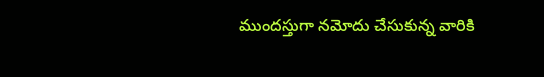ముందస్తుగా నమోదు చేసుకున్న వారికి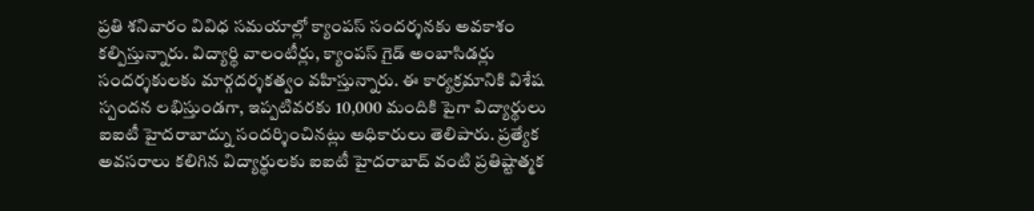ప్రతి శనివారం వివిధ సమయాల్లో క్యాంపస్ సందర్శనకు అవకాశం కల్పిస్తున్నారు. విద్యార్థి వాలంటీర్లు, క్యాంపస్ గైడ్ అంబాసిడర్లు సందర్శకులకు మార్గదర్శకత్వం వహిస్తున్నారు. ఈ కార్యక్రమానికి విశేష స్పందన లభిస్తుండగా, ఇప్పటివరకు 10,000 మందికి పైగా విద్యార్థులు ఐఐటీ హైదరాబాద్ను సందర్శించినట్లు అధికారులు తెలిపారు. ప్రత్యేక అవసరాలు కలిగిన విద్యార్థులకు ఐఐటీ హైదరాబాద్ వంటి ప్రతిష్టాత్మక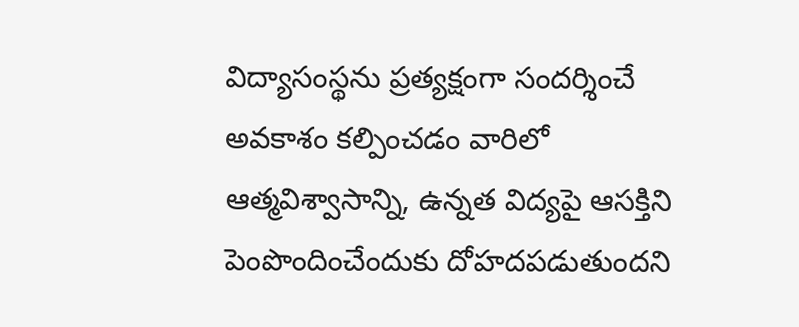విద్యాసంస్థను ప్రత్యక్షంగా సందర్శించే అవకాశం కల్పించడం వారిలో ఆత్మవిశ్వాసాన్ని, ఉన్నత విద్యపై ఆసక్తిని పెంపొందించేందుకు దోహదపడుతుందని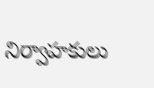నిర్వాహకులు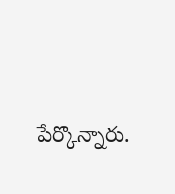పేర్కొన్నారు.